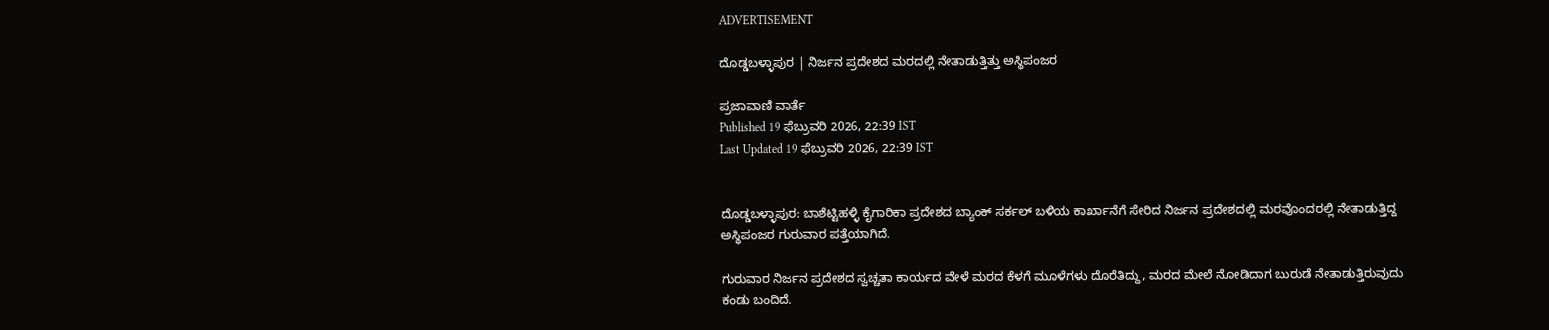ADVERTISEMENT

ದೊಡ್ಡಬಳ್ಳಾಪುರ | ನಿರ್ಜನ ಪ್ರದೇಶದ ಮರದಲ್ಲಿ ನೇತಾಡುತ್ತಿತ್ತು ಅಸ್ಥಿಪಂಜರ

ಪ್ರಜಾವಾಣಿ ವಾರ್ತೆ
Published 19 ಫೆಬ್ರುವರಿ 2026, 22:39 IST
Last Updated 19 ಫೆಬ್ರುವರಿ 2026, 22:39 IST


ದೊಡ್ಡಬಳ್ಳಾಪುರ: ಬಾಶೆಟ್ಟಿಹಳ್ಳಿ ಕೈಗಾರಿಕಾ ಪ್ರದೇಶದ ಬ್ಯಾಂಕ್ ಸರ್ಕಲ್ ಬಳಿಯ ಕಾರ್ಖಾನೆಗೆ ಸೇರಿದ ನಿರ್ಜನ ಪ್ರದೇಶದಲ್ಲಿ ಮರವೊಂದರಲ್ಲಿ ನೇತಾಡುತ್ತಿದ್ದ ಅಸ್ಥಿಪಂಜರ ಗುರುವಾರ ಪತ್ತೆಯಾಗಿದೆ.

ಗುರುವಾರ ನಿರ್ಜನ ಪ್ರದೇಶದ ಸ್ವಚ್ಚತಾ ಕಾರ್ಯದ ವೇಳೆ ಮರದ ಕೆಳಗೆ ಮೂಳೆಗಳು ದೊರೆತಿದ್ದು, ಮರದ ಮೇಲೆ ನೋಡಿದಾಗ ಬುರುಡೆ ನೇತಾಡುತ್ತಿರುವುದು ಕಂಡು ಬಂದಿದೆ.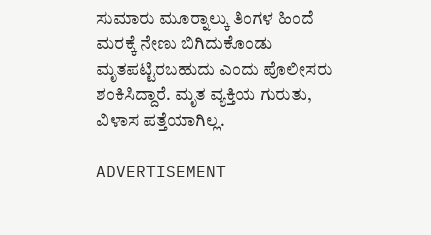ಸುಮಾರು ಮೂರ‍್ನಾಲ್ಕು ತಿಂಗಳ ಹಿಂದೆ ಮರಕ್ಕೆ ನೇಣು ಬಿಗಿದುಕೊಂಡು ಮೃತಪಟ್ಟಿರಬಹುದು ಎಂದು ಪೊಲೀಸರು ಶಂಕಿಸಿದ್ದಾರೆ. ಮೃತ ವ್ಯಕ್ತಿಯ ಗುರುತು, ವಿಳಾಸ ಪತ್ತೆಯಾಗಿಲ್ಲ.

ADVERTISEMENT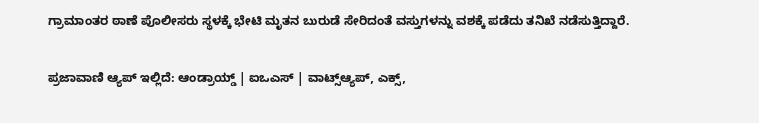ಗ್ರಾಮಾಂತರ ಠಾಣೆ ಪೊಲೀಸರು ಸ್ಥಳಕ್ಕೆ ಭೇಟಿ ಮೃತನ ಬುರುಡೆ ಸೇರಿದಂತೆ ವಸ್ತುಗಳನ್ನು ವಶಕ್ಕೆ ಪಡೆದು ತನಿಖೆ ನಡೆಸುತ್ತಿದ್ದಾರೆ.

ಪ್ರಜಾವಾಣಿ ಆ್ಯಪ್ ಇಲ್ಲಿದೆ: ಆಂಡ್ರಾಯ್ಡ್ | ಐಒಎಸ್ | ವಾಟ್ಸ್ಆ್ಯಪ್, ಎಕ್ಸ್,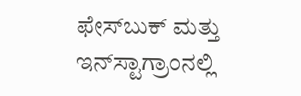ಫೇಸ್‌ಬುಕ್ ಮತ್ತು ಇನ್‌ಸ್ಟಾಗ್ರಾಂನಲ್ಲಿ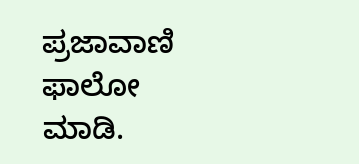ಪ್ರಜಾವಾಣಿ ಫಾಲೋ ಮಾಡಿ.